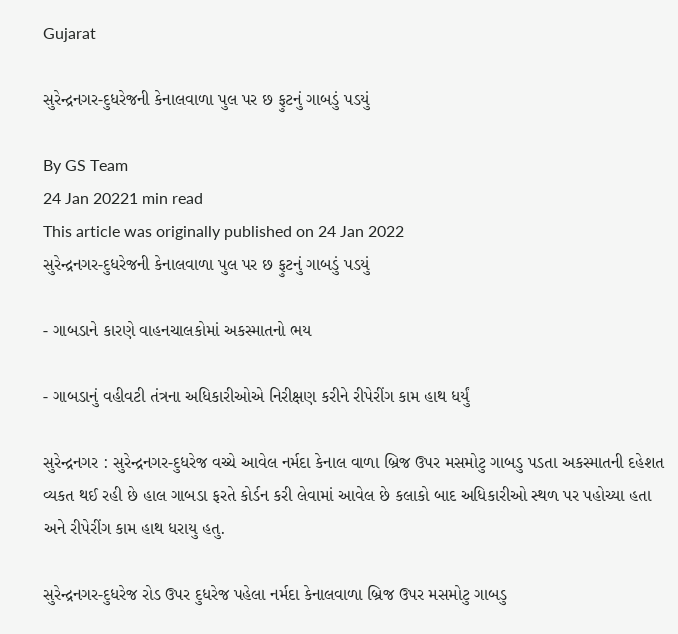Gujarat

સુરેન્દ્રનગર-દુધરેજની કેનાલવાળા પુલ પર છ ફુટનું ગાબડું પડયું

By GS Team
24 Jan 20221 min read
This article was originally published on 24 Jan 2022
સુરેન્દ્રનગર-દુધરેજની કેનાલવાળા પુલ પર છ ફુટનું ગાબડું પડયું

- ગાબડાને કારણે વાહનચાલકોમાં અકસ્માતનો ભય

- ગાબડાનું વહીવટી તંત્રના અધિકારીઓએ નિરીક્ષણ કરીને રીપેરીંગ કામ હાથ ધર્યું

સુરેન્દ્રનગર : સુરેન્દ્રનગર-દુધરેજ વચ્ચે આવેલ નર્મદા કેનાલ વાળા બ્રિજ ઉપર મસમોટુ ગાબડુ પડતા અકસ્માતની દહેશત વ્યકત થઈ રહી છે હાલ ગાબડા ફરતે કોર્ડન કરી લેવામાં આવેલ છે કલાકો બાદ અધિકારીઓ સ્થળ પર પહોચ્યા હતા અને રીપેરીંગ કામ હાથ ધરાયુ હતુ.

સુરેન્દ્રનગર-દુધરેજ રોડ ઉપર દુધરેજ પહેલા નર્મદા કેનાલવાળા બ્રિજ ઉપર મસમોટુ ગાબડુ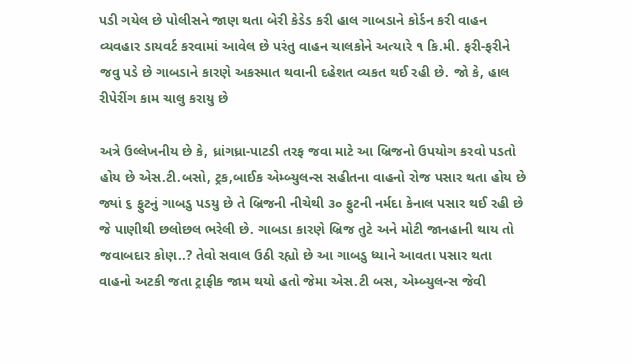પડી ગયેલ છે પોલીસને જાણ થતા બેરી કેડેડ કરી હાલ ગાબડાને કોર્ડન કરી વાહન વ્યવહાર ડાયવર્ટ કરવામાં આવેલ છે પરંતુ વાહન ચાલકોને અત્યારે ૧ કિ.મી. ફરી-ફરીને જવુ પડે છે ગાબડાને કારણે અકસ્માત થવાની દહેશત વ્યકત થઈ રહી છે. જો કે, હાલ રીપેરીંગ કામ ચાલુ કરાયુ છે

અત્રે ઉલ્લેખનીય છે કે, ધ્રાંગધ્રા-પાટડી તરફ જવા માટે આ બ્રિજનો ઉપયોગ કરવો પડતો હોય છે એસ.ટી.બસો, ટ્રક,બાઈક એમ્બ્યુલન્સ સહીતના વાહનો રોજ પસાર થતા હોય છે જ્યાં ૬ ફુટનું ગાબડુ પડયુ છે તે બ્રિજની નીચેથી ૩૦ ફુટની નર્મદા કેનાલ પસાર થઈ રહી છે જે પાણીથી છલોછલ ભરેલી છે. ગાબડા કારણે બ્રિજ તુટે અને મોટી જાનહાની થાય તો જવાબદાર કોણ..? તેવો સવાલ ઉઠી રહ્યો છે આ ગાબડુ ધ્યાને આવતા પસાર થતા વાહનો અટકી જતા ટ્રાફીક જામ થયો હતો જેમા એસ.ટી બસ, એમ્બ્યુલન્સ જેવી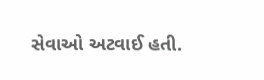સેવાઓ અટવાઈ હતી.